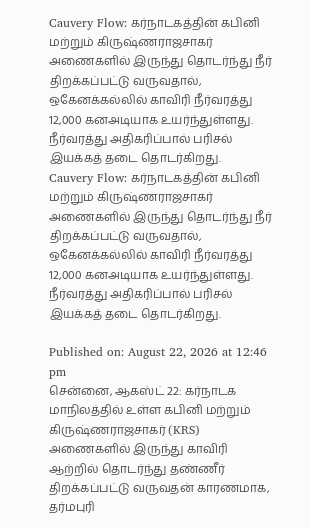Cauvery Flow: கர்நாடகத்தின் கபினி மற்றும் கிருஷ்ணராஜசாகர் அணைகளில் இருந்து தொடர்ந்து நீர் திறக்கப்பட்டு வருவதால், ஒகேனக்கல்லில் காவிரி நீர்வரத்து 12,000 கனஅடியாக உயர்ந்துள்ளது. நீர்வரத்து அதிகரிப்பால் பரிசல் இயக்கத் தடை தொடர்கிறது.
Cauvery Flow: கர்நாடகத்தின் கபினி மற்றும் கிருஷ்ணராஜசாகர் அணைகளில் இருந்து தொடர்ந்து நீர் திறக்கப்பட்டு வருவதால், ஒகேனக்கல்லில் காவிரி நீர்வரத்து 12,000 கனஅடியாக உயர்ந்துள்ளது. நீர்வரத்து அதிகரிப்பால் பரிசல் இயக்கத் தடை தொடர்கிறது.

Published on: August 22, 2026 at 12:46 pm
சென்னை, ஆகஸ்ட் 22: கர்நாடக மாநிலத்தில் உள்ள கபினி மற்றும் கிருஷ்ணராஜசாகர் (KRS) அணைகளில் இருந்து காவிரி ஆற்றில் தொடர்ந்து தண்ணீர் திறக்கப்பட்டு வருவதன் காரணமாக, தர்மபுரி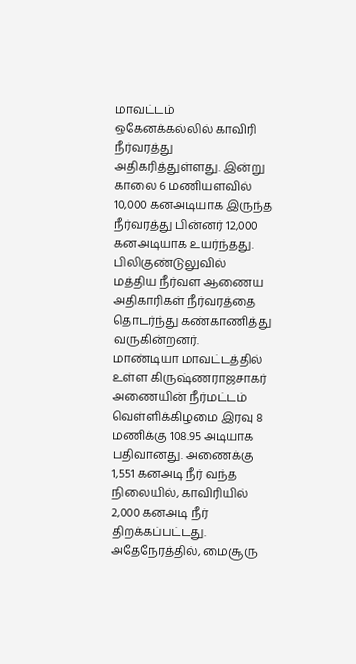மாவட்டம் ஒகேனக்கல்லில் காவிரி நீர்வரத்து அதிகரித்துள்ளது. இன்று காலை 6 மணியளவில் 10,000 கனஅடியாக இருந்த நீர்வரத்து பின்னர் 12,000 கனஅடியாக உயர்ந்தது. பிலிகுண்டுலுவில் மத்திய நீர்வள ஆணைய அதிகாரிகள் நீர்வரத்தை தொடர்ந்து கண்காணித்து வருகின்றனர்.
மாண்டியா மாவட்டத்தில் உள்ள கிருஷ்ணராஜசாகர் அணையின் நீர்மட்டம் வெள்ளிக்கிழமை இரவு 8 மணிக்கு 108.95 அடியாக பதிவானது. அணைக்கு 1,551 கனஅடி நீர் வந்த நிலையில், காவிரியில் 2,000 கனஅடி நீர் திறக்கப்பட்டது. அதேநேரத்தில், மைசூரு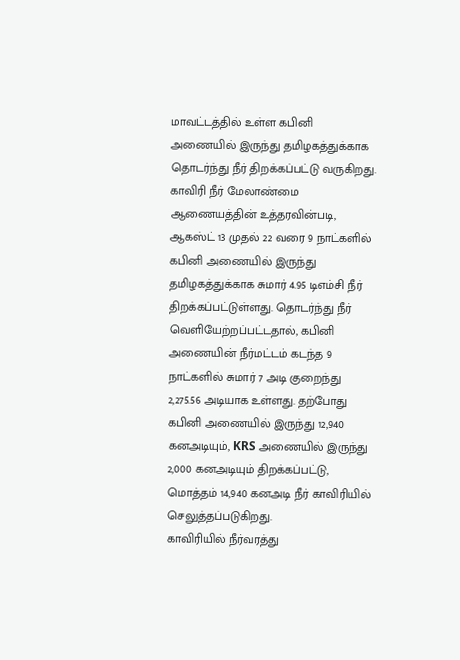மாவட்டத்தில் உள்ள கபினி அணையில் இருந்து தமிழகத்துக்காக தொடர்ந்து நீர் திறக்கப்பட்டு வருகிறது.
காவிரி நீர் மேலாண்மை ஆணையத்தின் உத்தரவின்படி, ஆகஸ்ட் 13 முதல் 22 வரை 9 நாட்களில் கபினி அணையில் இருந்து தமிழகத்துக்காக சுமார் 4.95 டிஎம்சி நீர் திறக்கப்பட்டுள்ளது. தொடர்ந்து நீர் வெளியேற்றப்பட்டதால், கபினி அணையின் நீர்மட்டம் கடந்த 9 நாட்களில் சுமார் 7 அடி குறைந்து 2,275.56 அடியாக உள்ளது. தற்போது கபினி அணையில் இருந்து 12,940 கனஅடியும், KRS அணையில் இருந்து 2,000 கனஅடியும் திறக்கப்பட்டு, மொத்தம் 14,940 கனஅடி நீர் காவிரியில் செலுத்தப்படுகிறது.
காவிரியில் நீர்வரத்து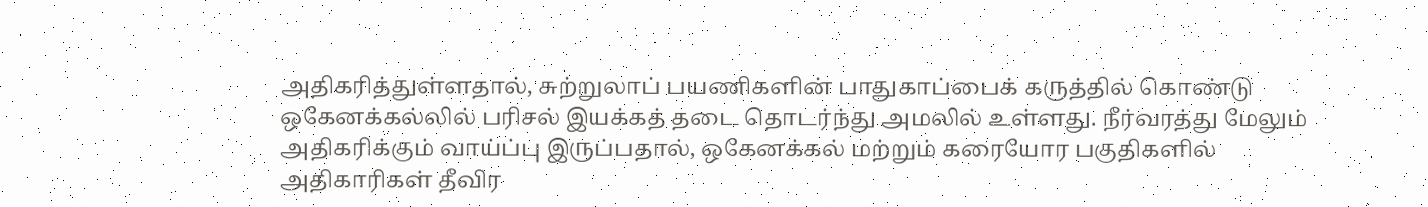அதிகரித்துள்ளதால், சுற்றுலாப் பயணிகளின் பாதுகாப்பைக் கருத்தில் கொண்டு ஒகேனக்கல்லில் பரிசல் இயக்கத் தடை தொடர்ந்து அமலில் உள்ளது. நீர்வரத்து மேலும் அதிகரிக்கும் வாய்ப்பு இருப்பதால், ஒகேனக்கல் மற்றும் கரையோர பகுதிகளில் அதிகாரிகள் தீவிர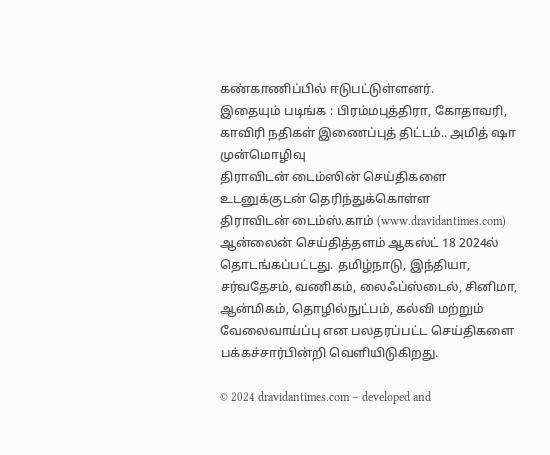கண்காணிப்பில் ஈடுபட்டுள்ளனர்.
இதையும் படிங்க : பிரம்மபுத்திரா, கோதாவரி, காவிரி நதிகள் இணைப்புத் திட்டம்.. அமித் ஷா முன்மொழிவு
திராவிடன் டைம்ஸின் செய்திகளை உடனுக்குடன் தெரிந்துக்கொள்ள
திராவிடன் டைம்ஸ்.காம் (www.dravidantimes.com) ஆன்லைன் செய்தித்தளம் ஆகஸ்ட் 18 2024ல் தொடங்கப்பட்டது. தமிழ்நாடு, இந்தியா, சர்வதேசம், வணிகம், லைஃப்ஸ்டைல், சினிமா, ஆன்மிகம், தொழில்நுட்பம், கல்வி மற்றும் வேலைவாய்ப்பு என பலதரப்பட்ட செய்திகளை பக்கச்சார்பின்றி வெளியிடுகிறது.

© 2024 dravidantimes.com – developed and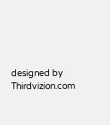designed by Thirdvizion.com